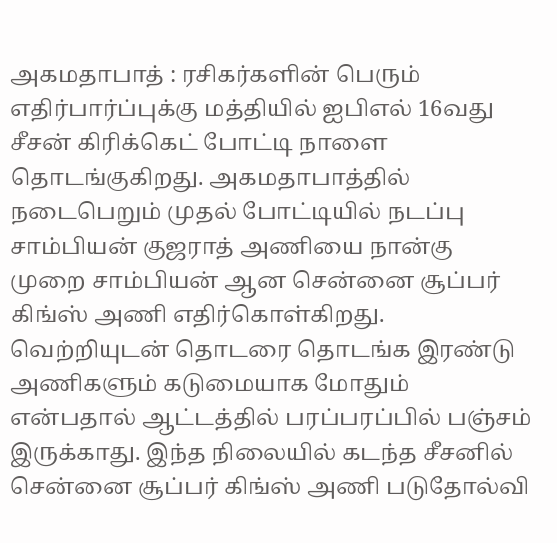அகமதாபாத் : ரசிகர்களின் பெரும் எதிர்பார்ப்புக்கு மத்தியில் ஐபிஎல் 16வது சீசன் கிரிக்கெட் போட்டி நாளை தொடங்குகிறது. அகமதாபாத்தில் நடைபெறும் முதல் போட்டியில் நடப்பு சாம்பியன் குஜராத் அணியை நான்கு முறை சாம்பியன் ஆன சென்னை சூப்பர் கிங்ஸ் அணி எதிர்கொள்கிறது.
வெற்றியுடன் தொடரை தொடங்க இரண்டு அணிகளும் கடுமையாக மோதும் என்பதால் ஆட்டத்தில் பரப்பரப்பில் பஞ்சம் இருக்காது. இந்த நிலையில் கடந்த சீசனில் சென்னை சூப்பர் கிங்ஸ் அணி படுதோல்வி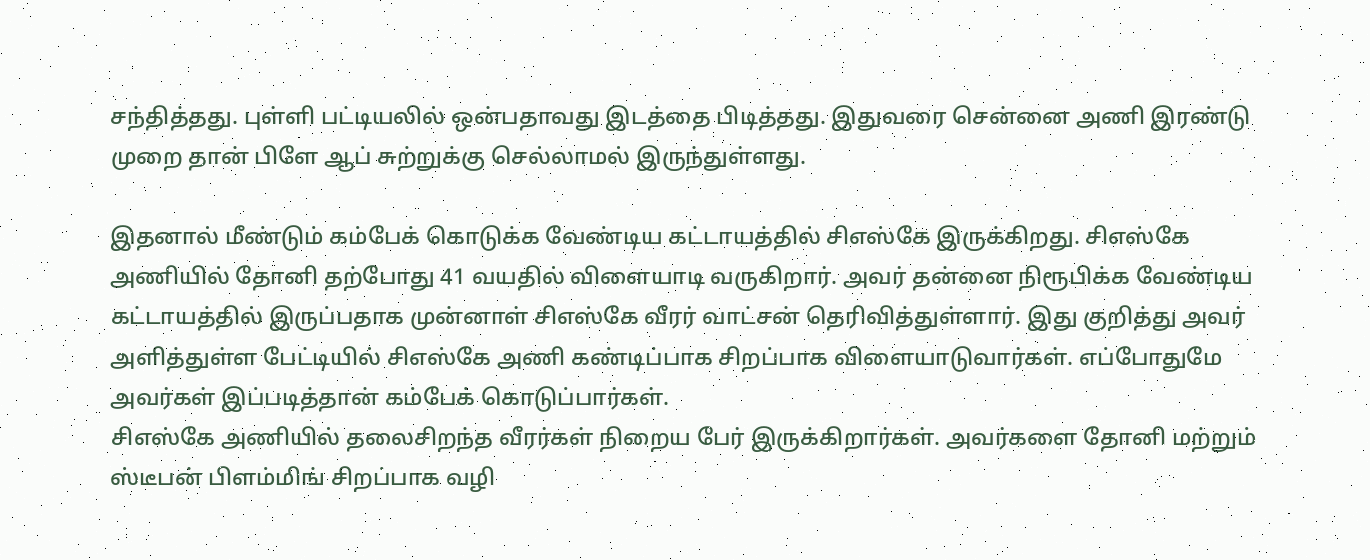சந்தித்தது. புள்ளி பட்டியலில் ஒன்பதாவது இடத்தை பிடித்தது. இதுவரை சென்னை அணி இரண்டு முறை தான் பிளே ஆப் சுற்றுக்கு செல்லாமல் இருந்துள்ளது.

இதனால் மீண்டும் கம்பேக் கொடுக்க வேண்டிய கட்டாயத்தில் சிஎஸ்கே இருக்கிறது. சிஎஸ்கே அணியில் தோனி தற்போது 41 வயதில் விளையாடி வருகிறார். அவர் தன்னை நிரூபிக்க வேண்டிய கட்டாயத்தில் இருப்பதாக முன்னாள் சிஎஸ்கே வீரர் வாட்சன் தெரிவித்துள்ளார். இது குறித்து அவர் அளித்துள்ள பேட்டியில் சிஎஸ்கே அணி கண்டிப்பாக சிறப்பாக விளையாடுவார்கள். எப்போதுமே அவர்கள் இப்படித்தான் கம்பேக் கொடுப்பார்கள்.
சிஎஸ்கே அணியில் தலைசிறந்த வீரர்கள் நிறைய பேர் இருக்கிறார்கள். அவர்களை தோனி மற்றும் ஸ்டீபன் பிளம்மிங் சிறப்பாக வழி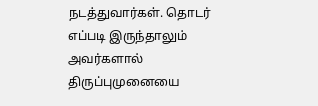நடத்துவார்கள். தொடர் எப்படி இருந்தாலும் அவர்களால் திருப்புமுனையை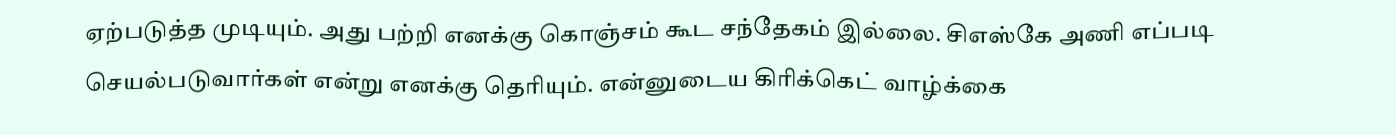ஏற்படுத்த முடியும். அது பற்றி எனக்கு கொஞ்சம் கூட சந்தேகம் இல்லை. சிஎஸ்கே அணி எப்படி செயல்படுவார்கள் என்று எனக்கு தெரியும். என்னுடைய கிரிக்கெட் வாழ்க்கை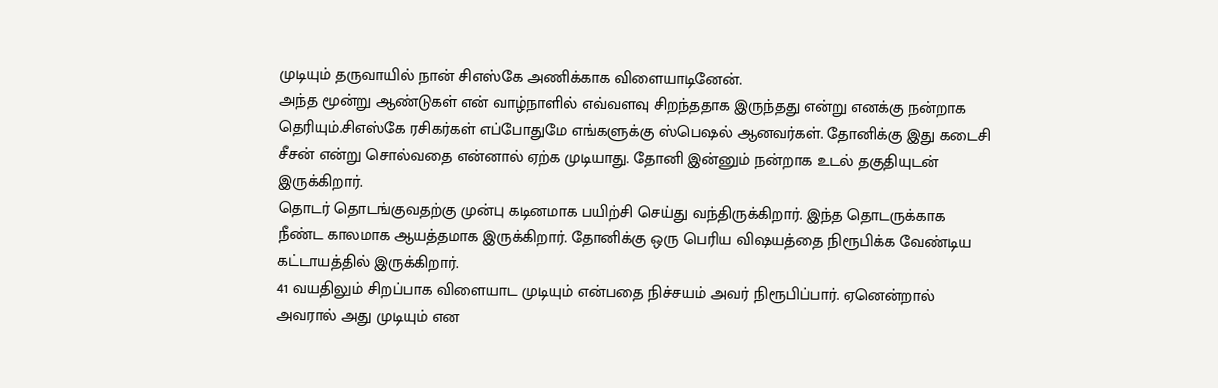முடியும் தருவாயில் நான் சிஎஸ்கே அணிக்காக விளையாடினேன்.
அந்த மூன்று ஆண்டுகள் என் வாழ்நாளில் எவ்வளவு சிறந்ததாக இருந்தது என்று எனக்கு நன்றாக தெரியும்.சிஎஸ்கே ரசிகர்கள் எப்போதுமே எங்களுக்கு ஸ்பெஷல் ஆனவர்கள். தோனிக்கு இது கடைசி சீசன் என்று சொல்வதை என்னால் ஏற்க முடியாது. தோனி இன்னும் நன்றாக உடல் தகுதியுடன் இருக்கிறார்.
தொடர் தொடங்குவதற்கு முன்பு கடினமாக பயிற்சி செய்து வந்திருக்கிறார். இந்த தொடருக்காக நீண்ட காலமாக ஆயத்தமாக இருக்கிறார். தோனிக்கு ஒரு பெரிய விஷயத்தை நிரூபிக்க வேண்டிய கட்டாயத்தில் இருக்கிறார்.
41 வயதிலும் சிறப்பாக விளையாட முடியும் என்பதை நிச்சயம் அவர் நிரூபிப்பார். ஏனென்றால் அவரால் அது முடியும் என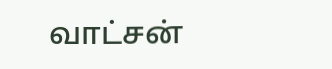வாட்சன்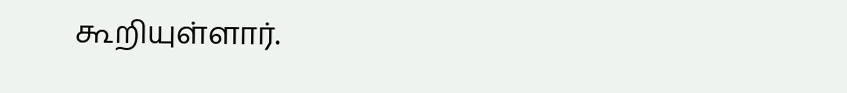கூறியுள்ளார்.